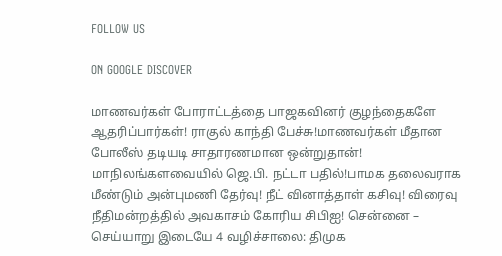FOLLOW US

ON GOOGLE DISCOVER

மாணவர்கள் போராட்டத்தை பாஜகவினர் குழந்தைகளே ஆதரிப்பார்கள்! ராகுல் காந்தி பேச்சு!மாணவர்கள் மீதான போலீஸ் தடியடி சாதாரணமான ஒன்றுதான்! மாநிலங்களவையில் ஜெ.பி. நட்டா பதில்!பாமக தலைவராக மீண்டும் அன்புமணி தேர்வு! நீட் வினாத்தாள் கசிவு! விரைவு நீதிமன்றத்தில் அவகாசம் கோரிய சிபிஐ! சென்னை – செய்யாறு இடையே 4 வழிச்சாலை: திமுக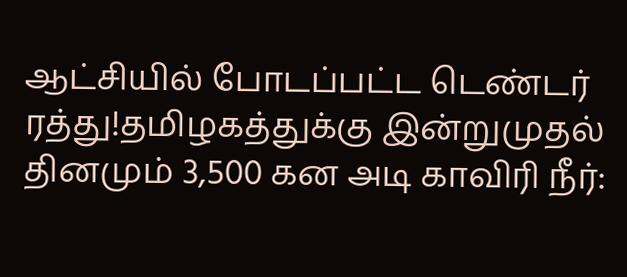ஆட்சியில் போடப்பட்ட டெண்டர் ரத்து!தமிழகத்துக்கு இன்றுமுதல் தினமும் 3,500 கன அடி காவிரி நீர்: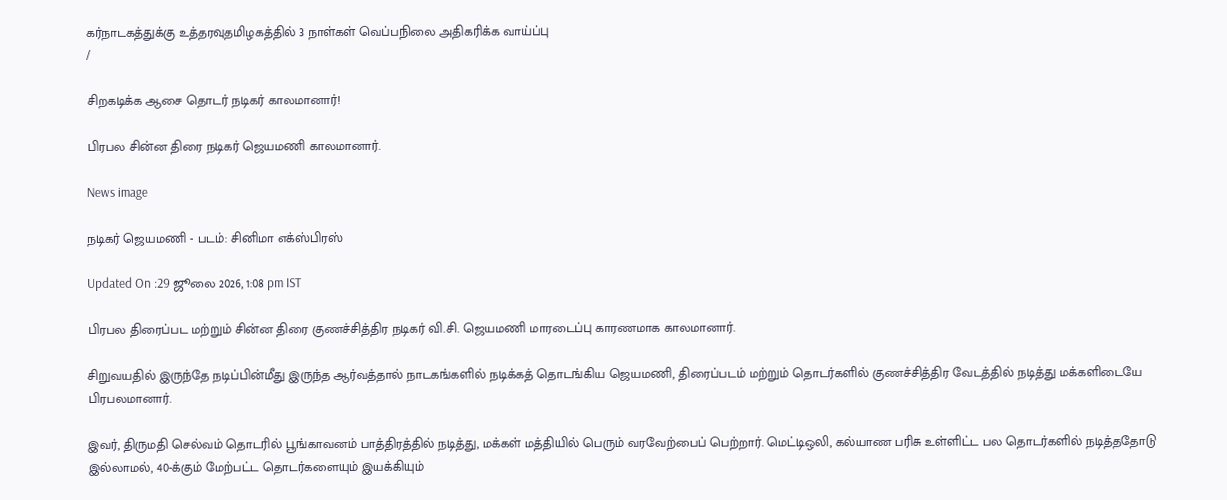கர்நாடகத்துக்கு உத்தரவுதமிழகத்தில் 3 நாள்கள் வெப்பநிலை அதிகரிக்க வாய்ப்பு
/

சிறகடிக்க ஆசை தொடர் நடிகர் காலமானார்!

பிரபல சின்ன திரை நடிகர் ஜெயமணி காலமானார்.

News image

நடிகர் ஜெயமணி - படம்: சினிமா எக்ஸ்பிரஸ்

Updated On :29 ஜூலை 2026, 1:08 pm IST

பிரபல திரைப்பட மற்றும் சின்ன திரை குணச்சித்திர நடிகர் வி.சி. ஜெயமணி மாரடைப்பு காரணமாக காலமானார்.

சிறுவயதில் இருந்தே நடிப்பின்மீது இருந்த ஆர்வத்தால் நாடகங்களில் நடிக்கத் தொடங்கிய ஜெயமணி, திரைப்படம் மற்றும் தொடர்களில் குணச்சித்திர வேடத்தில் நடித்து மக்களிடையே பிரபலமானார்.

இவர், திருமதி செல்வம் தொடரில் பூங்காவனம் பாத்திரத்தில் நடித்து, மக்கள் மத்தியில் பெரும் வரவேற்பைப் பெற்றார். மெட்டிஒலி, கல்யாண பரிசு உள்ளிட்ட பல தொடர்களில் நடித்ததோடு இல்லாமல், 40-க்கும் மேற்பட்ட தொடர்களையும் இயக்கியும்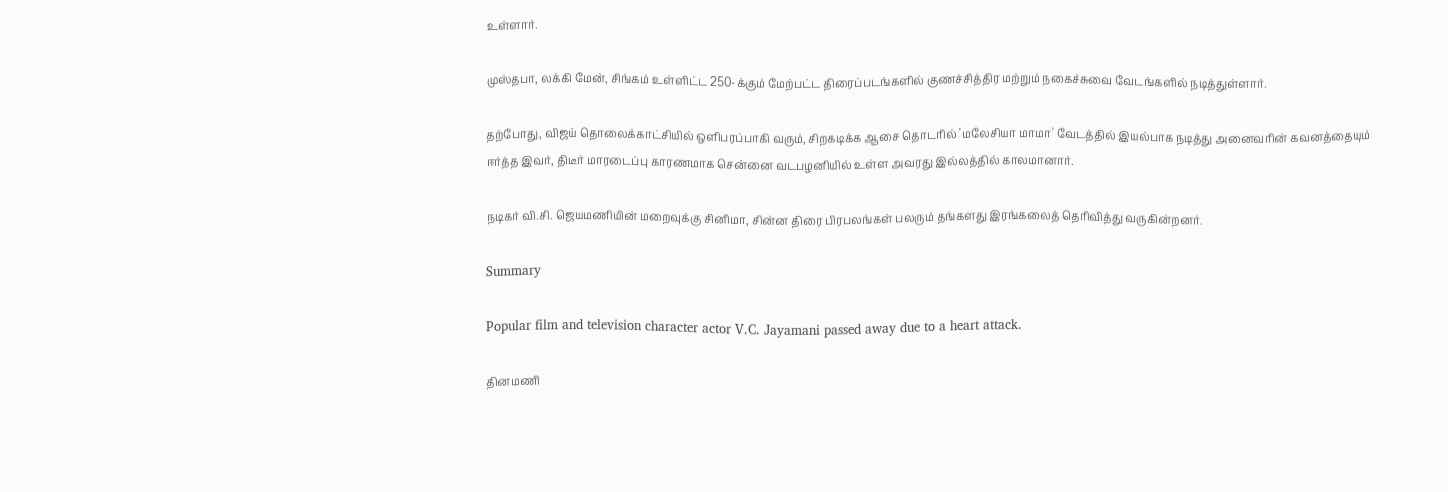உள்ளார்.

முஸ்தபா, லக்கி மேன், சிங்கம் உள்ளிட்ட 250-க்கும் மேற்பட்ட திரைப்படங்களில் குணச்சித்திர மற்றும் நகைச்சுவை வேடங்களில் நடித்துள்ளார்.

தற்போது, விஜய் தொலைக்காட்சியில் ஒளிபரப்பாகி வரும், சிறகடிக்க ஆசை தொடரில் 'மலேசியா மாமா' வேடத்தில் இயல்பாக நடித்து அனைவரின் கவனத்தையும் ஈர்த்த இவர், திடீர் மாரடைப்பு காரணமாக சென்னை வடபழனியில் உள்ள அவரது இல்லத்தில் காலமானார்.

நடிகர் வி.சி. ஜெயமணியின் மறைவுக்கு சினிமா, சின்ன திரை பிரபலங்கள் பலரும் தங்களது இரங்கலைத் தெரிவித்து வருகின்றனர்.

Summary

Popular film and television character actor V.C. Jayamani passed away due to a heart attack.

தினமணி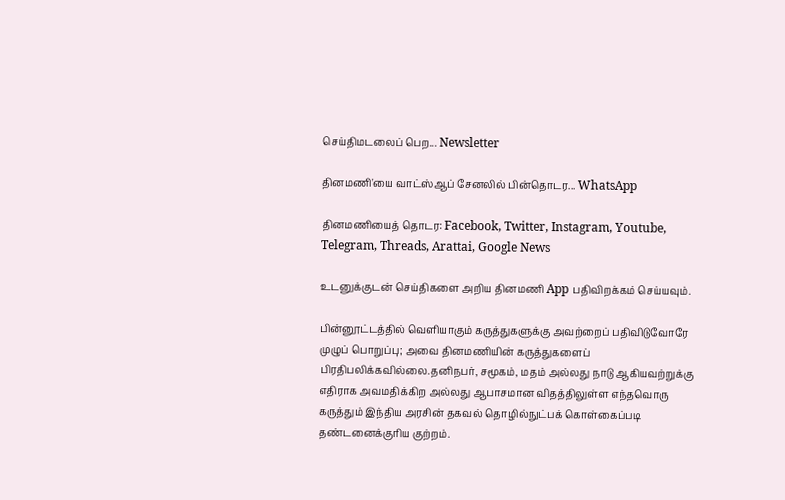செய்திமடலைப் பெற... Newsletter

தினமணி'யை வாட்ஸ்ஆப் சேனலில் பின்தொடர... WhatsApp

தினமணியைத் தொடர: Facebook, Twitter, Instagram, Youtube, Telegram, Threads, Arattai, Google News

உடனுக்குடன் செய்திகளை அறிய தினமணி App பதிவிறக்கம் செய்யவும்.

பின்னூட்டத்தில் வெளியாகும் கருத்துகளுக்கு அவற்றைப் பதிவிடுவோரே முழுப் பொறுப்பு; அவை தினமணியின் கருத்துகளைப் பிரதிபலிக்கவில்லை.தனிநபர், சமூகம், மதம் அல்லது நாடு ஆகியவற்றுக்கு எதிராக அவமதிக்கிற அல்லது ஆபாசமான விதத்திலுள்ள எந்தவொரு கருத்தும் இந்திய அரசின் தகவல் தொழில்நுட்பக் கொள்கைப்படி தண்டனைக்குரிய குற்றம்.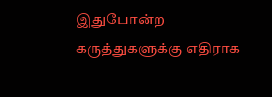இதுபோன்ற கருத்துகளுக்கு எதிராக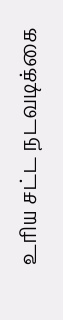உரிய சட்ட நடவடிக்கை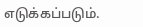எடுக்கப்படும்.